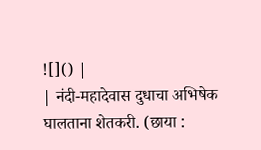![]() |
| नंदी-महादेवास दुधाचा अभिषेक घालताना शेतकरी. (छाया :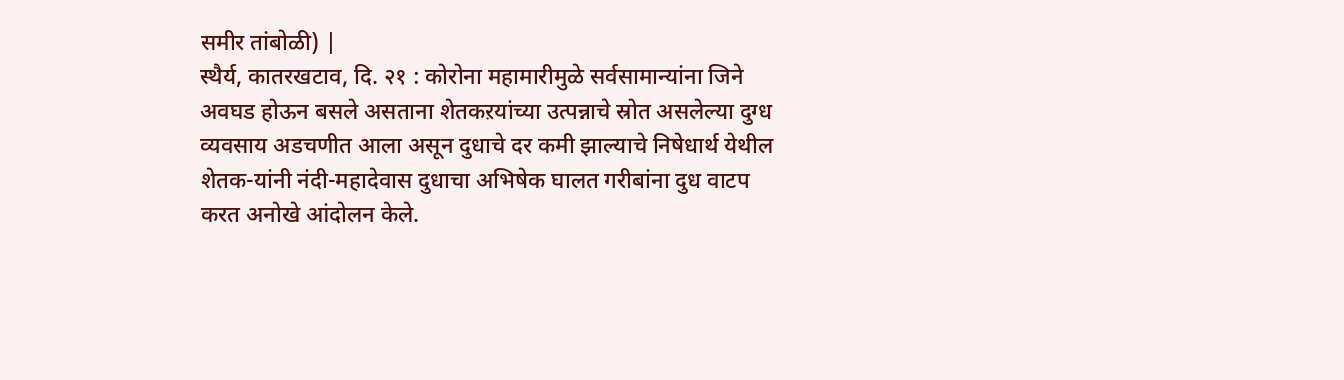समीर तांबोळी) |
स्थैर्य, कातरखटाव, दि. २१ : कोरोना महामारीमुळे सर्वसामान्यांना जिने अवघड होऊन बसले असताना शेतकऱयांच्या उत्पन्नाचे स्रोत असलेल्या दुग्ध व्यवसाय अडचणीत आला असून दुधाचे दर कमी झाल्याचे निषेधार्थ येथील शेतक-यांनी नंदी-महादेवास दुधाचा अभिषेक घालत गरीबांना दुध वाटप करत अनोखे आंदोलन केले.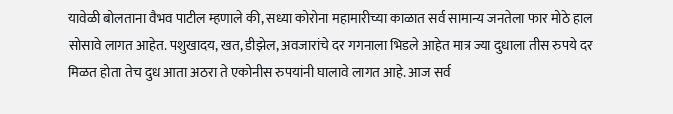यावेळी बोलताना वैभव पाटील म्हणाले की, सध्या कोरोना महामारीच्या काळात सर्व सामान्य जनतेला फार मोठे हाल सोसावे लागत आहेत. पशुखादय, खत, डीझेल, अवजारांचे दर गगनाला भिडले आहेत मात्र ज्या दुधाला तीस रुपये दर मिळत होता तेच दुध आता अठरा ते एकोनीस रुपयांनी घालावे लागत आहे. आज सर्व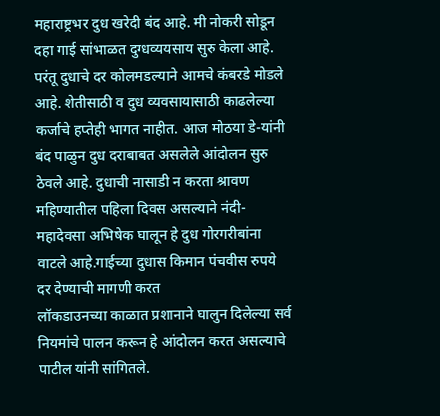महाराष्ट्रभर दुध खरेदी बंद आहे. मी नोकरी सोडून दहा गाई सांभाळत दुग्धव्ययसाय सुरु केला आहे. परंतू दुधाचे दर कोलमडल्याने आमचे कंबरडे मोडले आहे. शेतीसाठी व दुध व्यवसायासाठी काढलेल्या कर्जाचे हप्तेही भागत नाहीत. आज मोठया डे-यांनी बंद पाळुन दुध दराबाबत असलेले आंदोलन सुरु ठेवले आहे. दुधाची नासाडी न करता श्रावण महिण्यातील पहिला दिवस असल्याने नंदी-महादेवसा अभिषेक घालून हे दुध गोरगरीबांना वाटले आहे.गाईच्या दुधास किमान पंचवीस रुपये दर देण्याची मागणी करत
लॉकडाउनच्या काळात प्रशानाने घालुन दिलेल्या सर्व नियमांचे पालन करून हे आंदोलन करत असल्याचे पाटील यांनी सांगितले.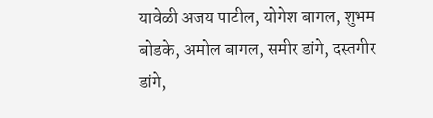यावेळी अजय पाटील, योगेश बागल, शुभम बोडके, अमोल बागल, समीर डांगे, दस्तगीर डांगे,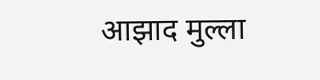आझाद मुल्ला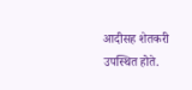आदीसह शेतकरी उपस्थित होते.